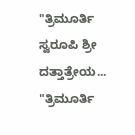"ತ್ರಿಮೂರ್ತಿ ಸ್ವರೂಪಿ ಶ್ರೀ ದತ್ತಾತ್ರೇಯ...
"ತ್ರಿಮೂರ್ತಿ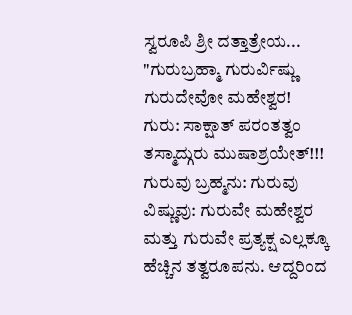ಸ್ವರೂಪಿ ಶ್ರೀ ದತ್ತಾತ್ರೇಯ...
"ಗುರುಬ್ರಹ್ಮಾ ಗುರುರ್ವಿಷ್ಣು ಗುರುದೇವೋ ಮಹೇಶ್ವರ!
ಗುರು: ಸಾಕ್ಷಾತ್ ಪರಂತತ್ವಂ ತಸ್ಮಾದ್ಗುರು ಮುಷಾಶ್ರಯೇತ್!!!
ಗುರುವು ಬ್ರಹ್ಮನು: ಗುರುವು ವಿಷ್ಣುವು: ಗುರುವೇ ಮಹೇಶ್ವರ ಮತ್ತು ಗುರುವೇ ಪ್ರತ್ಯಕ್ಷ ಎಲ್ಲಕ್ಕೂ ಹೆಚ್ಚಿನ ತತ್ವರೂಪನು. ಆದ್ದರಿಂದ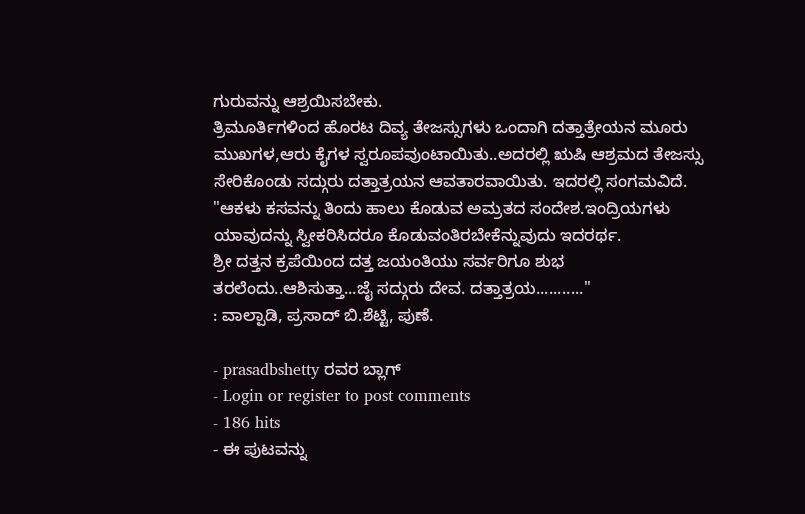ಗುರುವನ್ನು ಆಶ್ರಯಿಸಬೇಕು.
ತ್ರಿಮೂರ್ತಿಗಳಿಂದ ಹೊರಟ ದಿವ್ಯ ತೇಜಸ್ಸುಗಳು ಒಂದಾಗಿ ದತ್ತಾತ್ರೇಯನ ಮೂರು ಮುಖಗಳ,ಆರು ಕೈಗಳ ಸ್ವರೂಪವುಂಟಾಯಿತು..ಅದರಲ್ಲಿ ಋಷಿ ಆಶ್ರಮದ ತೇಜಸ್ಸು ಸೇರಿಕೊಂಡು ಸದ್ಗುರು ದತ್ತಾತ್ರಯನ ಆವತಾರವಾಯಿತು. ಇದರಲ್ಲಿ ಸಂಗಮವಿದೆ.
"ಆಕಳು ಕಸವನ್ನು ತಿಂದು ಹಾಲು ಕೊಡುವ ಅಮ್ರತದ ಸಂದೇಶ.ಇಂದ್ರಿಯಗಳು ಯಾವುದನ್ನು ಸ್ವೀಕರಿಸಿದರೂ ಕೊಡುವಂತಿರಬೇಕೆನ್ನುವುದು ಇದರರ್ಥ.
ಶ್ರೀ ದತ್ತನ ಕ್ರಪೆಯಿಂದ ದತ್ತ ಜಯಂತಿಯು ಸರ್ವರಿಗೂ ಶುಭ ತರಲೆಂದು..ಆಶಿಸುತ್ತಾ...ಜೈ ಸದ್ಗುರು ದೇವ. ದತ್ತಾತ್ರಯ..........."
: ವಾಲ್ಪಾಡಿ, ಪ್ರಸಾದ್ ಬಿ.ಶೆಟ್ಟಿ, ಪುಣೆ.

- prasadbshetty ರವರ ಬ್ಲಾಗ್
- Login or register to post comments
- 186 hits
- ಈ ಪುಟವನ್ನು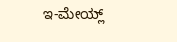ಇ-ಮೇಯ್ಲ್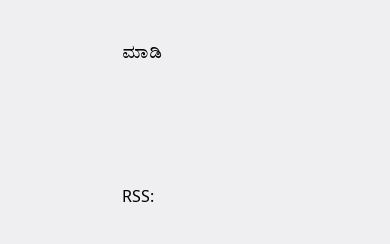ಮಾಡಿ





RSS: